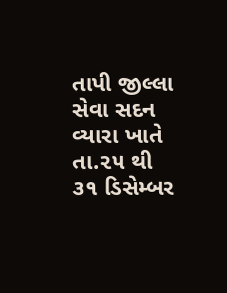તાપી જીલ્લા સેવા સદન વ્યારા ખાતે તા.૨૫ થી ૩૧ ડિસેમ્બર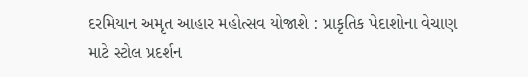દરમિયાન અમૃત આહાર મહોત્સવ યોજાશે : પ્રાકૃતિક પેદાશોના વેચાણ માટે સ્ટોલ પ્રદર્શન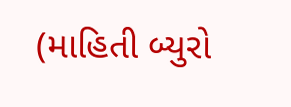(માહિતી બ્યુરો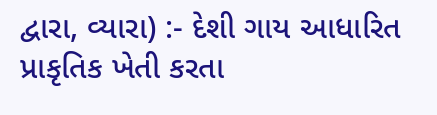દ્વારા, વ્યારા) :- દેશી ગાય આધારિત પ્રાકૃતિક ખેતી કરતા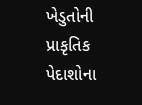ખેડુતોની પ્રાકૃતિક પેદાશોના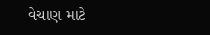વેચાણ માટે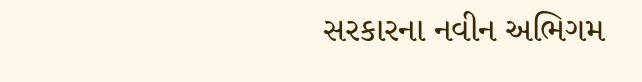સરકારના નવીન અભિગમ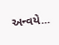અન્વયે...